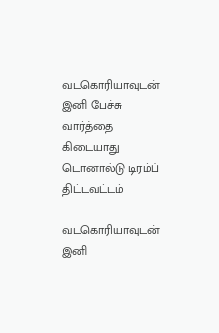வடகொரியாவுடன் இனி பேச்சு வார்த்தை கிடையாது டொனால்டு டிரம்ப் திட்டவட்டம்

வடகொரியாவுடன் இனி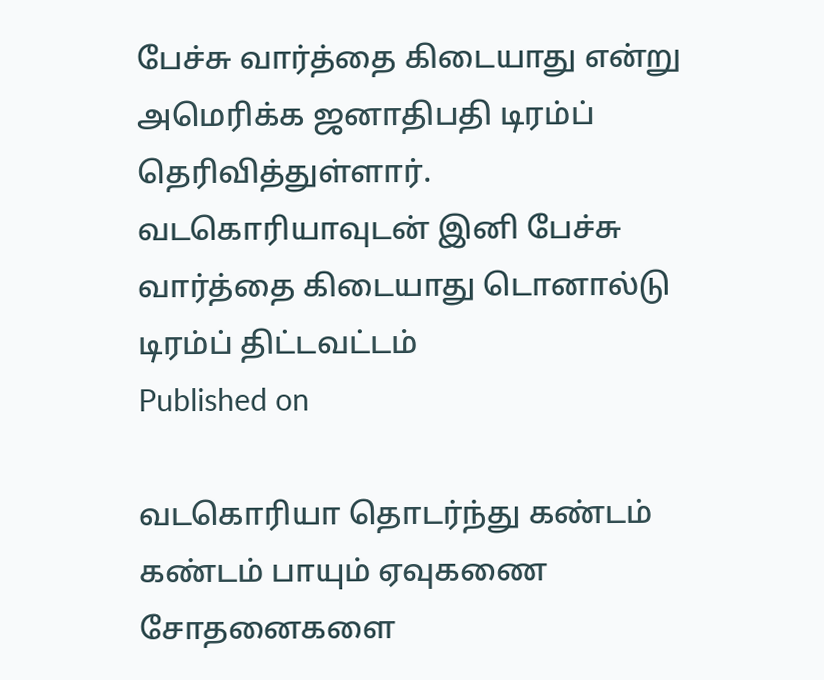பேச்சு வார்த்தை கிடையாது என்று அமெரிக்க ஜனாதிபதி டிரம்ப் தெரிவித்துள்ளார்.
வடகொரியாவுடன் இனி பேச்சு வார்த்தை கிடையாது டொனால்டு டிரம்ப் திட்டவட்டம்
Published on

வடகொரியா தொடர்ந்து கண்டம் கண்டம் பாயும் ஏவுகணை சோதனைகளை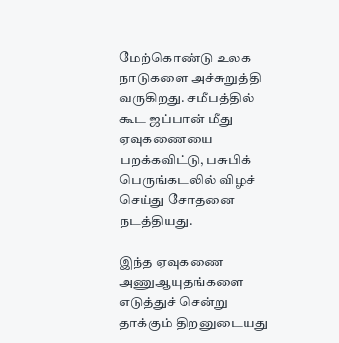மேற்கொண்டு உலக நாடுகளை அச்சுறுத்தி வருகிறது. சமீபத்தில் கூட ஜப்பான் மீது ஏவுகணையை பறக்கவிட்டு, பசுபிக் பெருங்கடலில் விழச் செய்து சோதனை நடத்தியது.

இந்த ஏவுகணை அணுஆயுதங்களை எடுத்துச் சென்று தாக்கும் திறனுடையது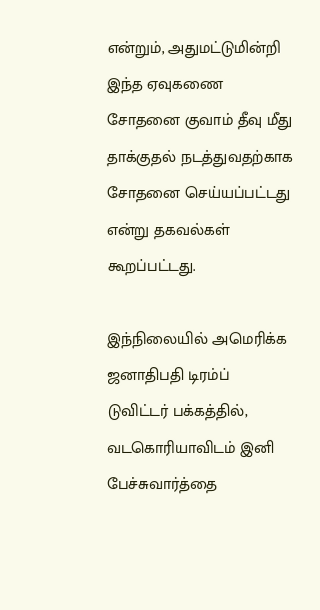என்றும், அதுமட்டுமின்றி இந்த ஏவுகணை சோதனை குவாம் தீவு மீது தாக்குதல் நடத்துவதற்காக சோதனை செய்யப்பட்டது என்று தகவல்கள் கூறப்பட்டது.

இந்நிலையில் அமெரிக்க ஜனாதிபதி டிரம்ப் டுவிட்டர் பக்கத்தில், வடகொரியாவிடம் இனி பேச்சுவார்த்தை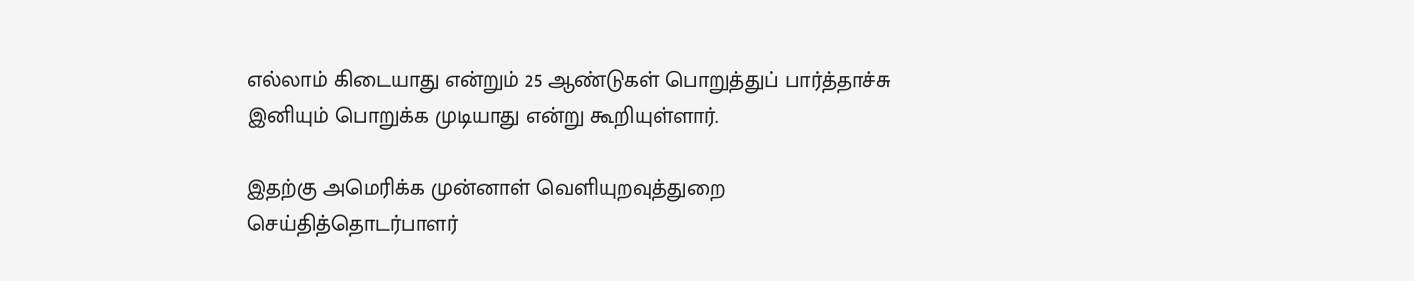எல்லாம் கிடையாது என்றும் 25 ஆண்டுகள் பொறுத்துப் பார்த்தாச்சு இனியும் பொறுக்க முடியாது என்று கூறியுள்ளார்.

இதற்கு அமெரிக்க முன்னாள் வெளியுறவுத்துறை செய்தித்தொடர்பாளர்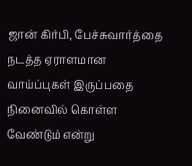ஜான் கிர்பி, பேச்சுவார்த்தை நடத்த ஏராளமான வாய்ப்புகள் இருப்பதை நினைவில் கொள்ள வேண்டும் என்று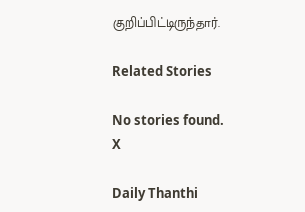குறிப்பிட்டிருந்தார்.

Related Stories

No stories found.
X

Daily Thanthi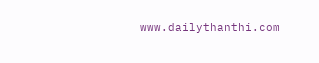www.dailythanthi.com